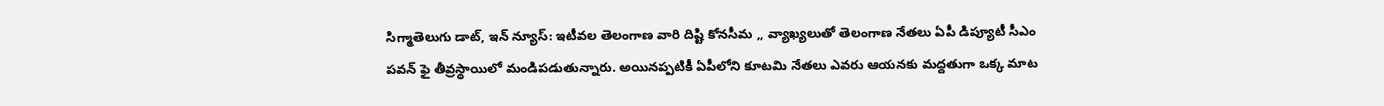సిగ్మాతెలుగు డాట్, ఇన్ న్యూస్: ఇటీవల తెలంగాణ వారి దిష్టి కోనసీమ ,, వ్యాఖ్యలుతో తెలంగాణ నేతలు ఏపీ డిప్యూటీ సీఎం పవన్ ఫై తీవ్రస్థాయిలో మండిపడుతున్నారు. అయినప్పటికీ ఏపీలోని కూటమి నేతలు ఎవరు ఆయనకు మద్దతుగా ఒక్క మాట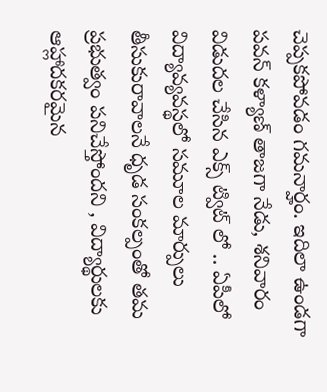చెప్పకపోవడం గమనార్హం. ఇదిలా ఉండగా పవన్ కళ్యాణ్ తాజగా నేడు, శనివారం విడుదల చేసిన ఎక్స్‌ ట్విట్ లో .. ఏపీలో విద్యావ్యవస్థలో సమూల మార్పులు తీసుకురావాలనే ధృడ సంకల్పంతో తమ ప్రభుత్వం పనిచేస్తోందని , విద్యార్థులకు ఆహ్లాదకరమైన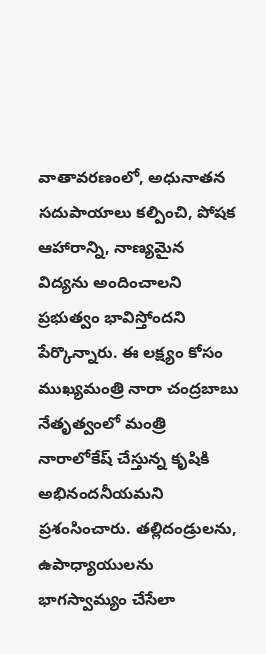వాతావరణంలో, అధునాతన సదుపాయాలు కల్పించి, పోషక ఆహారాన్ని, నాణ్యమైన విద్యను అందించాలని ప్రభుత్వం భావిస్తోందని పేర్కొన్నారు. ఈ లక్ష్యం కోసం ముఖ్యమంత్రి నారా చంద్రబాబు నేతృత్వంలో మంత్రి నారాలోకేష్ చేస్తున్న కృషికి అభినందనీయమని ప్రశంసించారు. తల్లిదండ్రులను, ఉపాధ్యాయులను భాగస్వామ్యం చేసేలా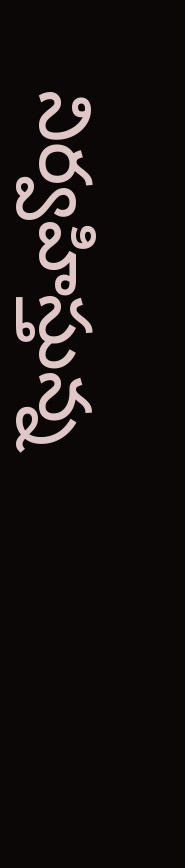నిర్వహిస్తున్న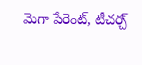మెగా పేరెంట్, టీచర్చ్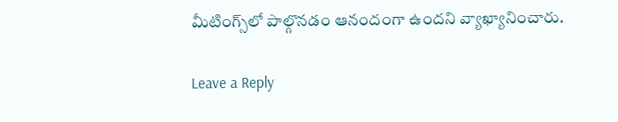మీటింగ్స్‌లో పాల్గొనడం ఆనందంగా ఉందని వ్యాఖ్యానించారు.

Leave a Reply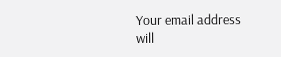Your email address will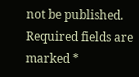not be published. Required fields are marked *